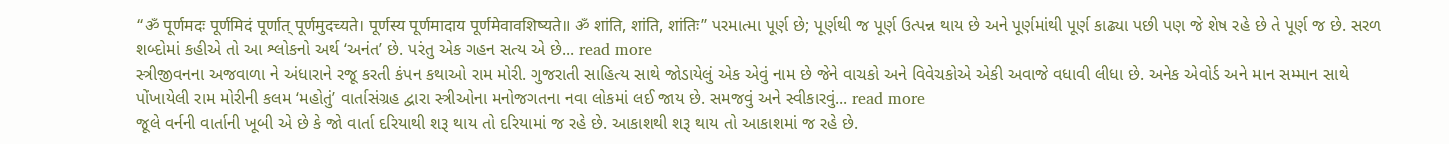“ॐ पूर्णमदः पूर्णमिदं पूर्णात् पूर्णमुदच्यते। पूर्णस्य पूर्णमादाय पूर्णमेवावशिष्यते॥ ॐ शांति, शांति, शांतिः” પરમાત્મા પૂર્ણ છે; પૂર્ણથી જ પૂર્ણ ઉત્પન્ન થાય છે અને પૂર્ણમાંથી પૂર્ણ કાઢ્યા પછી પણ જે શેષ રહે છે તે પૂર્ણ જ છે. સરળ શબ્દોમાં કહીએ તો આ શ્લોકનો અર્થ ‘અનંત’ છે. પરંતુ એક ગહન સત્ય એ છે... read more
સ્ત્રીજીવનના અજવાળા ને અંધારાને રજૂ કરતી કંપન કથાઓ રામ મોરી. ગુજરાતી સાહિત્ય સાથે જોડાયેલું એક એવું નામ છે જેને વાચકો અને વિવેચકોએ એકી અવાજે વધાવી લીધા છે. અનેક એવોર્ડ અને માન સમ્માન સાથે પોંખાયેલી રામ મોરીની કલમ ‘મહોતું’ વાર્તાસંગ્રહ દ્વારા સ્ત્રીઓના મનોજગતના નવા લોકમાં લઈ જાય છે. સમજવું અને સ્વીકારવું... read more
જૂલે વર્નની વાર્તાની ખૂબી એ છે કે જો વાર્તા દરિયાથી શરૂ થાય તો દરિયામાં જ રહે છે. આકાશથી શરૂ થાય તો આકાશમાં જ રહે છે.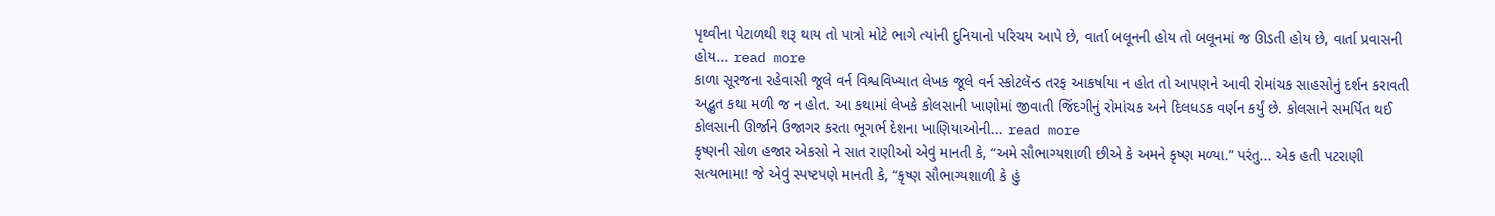પૃથ્વીના પેટાળથી શરૂ થાય તો પાત્રો મોટે ભાગે ત્યાંની દુનિયાનો પરિચય આપે છે, વાર્તા બલૂનની હોય તો બલૂનમાં જ ઊડતી હોય છે, વાર્તા પ્રવાસની હોય... read more
કાળા સૂરજના રહેવાસી જૂલે વર્ન વિશ્વવિખ્યાત લેખક જૂલે વર્ન સ્કોટલૅન્ડ તરફ આકર્ષાયા ન હોત તો આપણને આવી રોમાંચક સાહસોનું દર્શન કરાવતી અદ્ભુત કથા મળી જ ન હોત. આ કથામાં લેખકે કોલસાની ખાણોમાં જીવાતી જિંદગીનું રોમાંચક અને દિલધડક વર્ણન કર્યું છે. કોલસાને સમર્પિત થઈ કોલસાની ઊર્જાને ઉજાગર કરતા ભૂગર્ભ દેશના ખાણિયાઓની... read more
કૃષ્ણની સોળ હજાર એકસો ને સાત રાણીઓ એવું માનતી કે, “અમે સૌભાગ્યશાળી છીએ કે અમને કૃષ્ણ મળ્યા.” પરંતુ... એક હતી પટરાણી સત્યભામા! જે એવું સ્પષ્ટપણે માનતી કે, “કૃષ્ણ સૌભાગ્યશાળી કે હું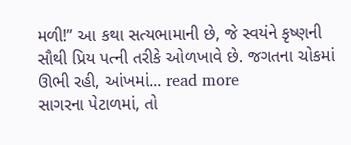મળી!” આ કથા સત્યભામાની છે, જે સ્વયંને કૃષ્ણની સૌથી પ્રિય પત્ની તરીકે ઓળખાવે છે. જગતના ચોકમાં ઊભી રહી, આંખમાં... read more
સાગરના પેટાળમાં, તો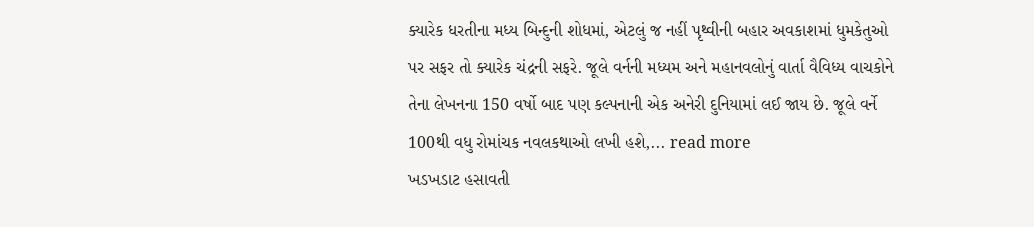ક્યારેક ધરતીના મધ્ય બિન્દુની શોધમાં, એટલું જ નહીં પૃથ્વીની બહાર અવકાશમાં ધુમકેતુઓ પર સફર તો ક્યારેક ચંદ્રની સફરે. જૂલે વર્નની મધ્યમ અને મહાનવલોનું વાર્તા વૈવિધ્ય વાચકોને તેના લેખનના 150 વર્ષો બાદ પણ કલ્પનાની એક અનેરી દુનિયામાં લઈ જાય છે. જૂલે વર્ને 100થી વધુ રોમાંચક નવલકથાઓ લખી હશે,... read more
ખડખડાટ હસાવતી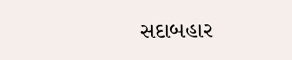સદાબહાર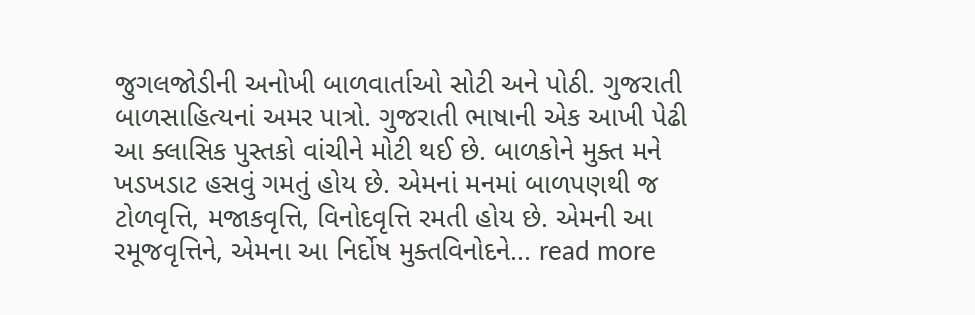જુગલજોડીની અનોખી બાળવાર્તાઓ સોટી અને પોઠી. ગુજરાતી બાળસાહિત્યનાં અમર પાત્રો. ગુજરાતી ભાષાની એક આખી પેઢી આ ક્લાસિક પુસ્તકો વાંચીને મોટી થઈ છે. બાળકોને મુક્ત મને ખડખડાટ હસવું ગમતું હોય છે. એમનાં મનમાં બાળપણથી જ ટોળવૃત્તિ, મજાકવૃત્તિ, વિનોદવૃત્તિ રમતી હોય છે. એમની આ રમૂજવૃત્તિને, એમના આ નિર્દોષ મુક્તવિનોદને... read more